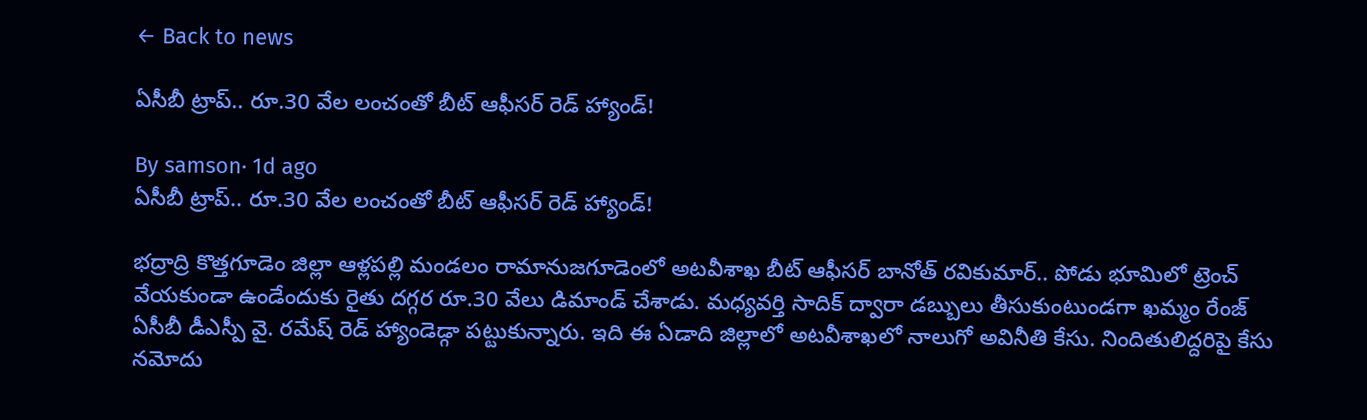← Back to news

ఏసీబీ ట్రాప్.. రూ.30 వేల లంచంతో బీట్ ఆఫీసర్ రెడ్ హ్యాండ్!

By samson· 1d ago
ఏసీబీ ట్రాప్.. రూ.30 వేల లంచంతో బీట్ ఆఫీసర్ రెడ్ హ్యాండ్!

భద్రాద్రి కొత్తగూడెం జిల్లా ఆళ్లపల్లి మండలం రామానుజగూడెంలో అటవీశాఖ బీట్ ఆఫీసర్ బానోత్ రవికుమార్.. పోడు భూమిలో ట్రెంచ్ వేయకుండా ఉండేందుకు రైతు దగ్గర రూ.30 వేలు డిమాండ్ చేశాడు. మధ్యవర్తి సాదిక్ ద్వారా డబ్బులు తీసుకుంటుండగా ఖమ్మం రేంజ్ ఏసీబీ డీఎస్పీ వై. రమేష్ రెడ్ హ్యాండెడ్గా పట్టుకున్నారు. ఇది ఈ ఏడాది జిల్లాలో అటవీశాఖలో నాలుగో అవినీతి కేసు. నిందితులిద్దరిపై కేసు నమోదు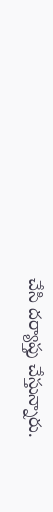చేసి దర్యాప్తు చేస్తున్నారు.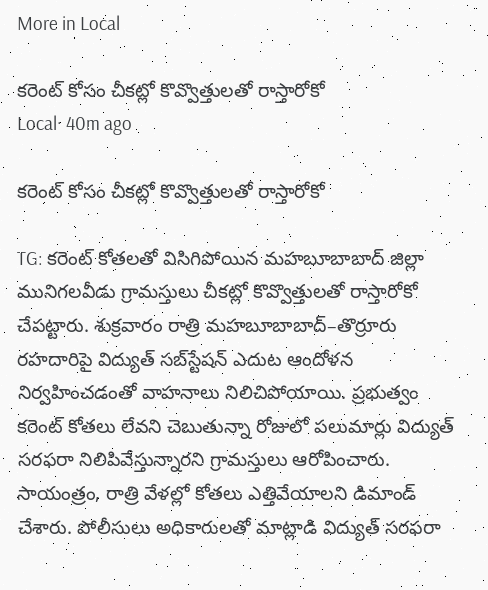More in Local

కరెంట్ కోసం చీకట్లో కొవ్వొత్తులతో రాస్తారోకో
Local· 40m ago

కరెంట్ కోసం చీకట్లో కొవ్వొత్తులతో రాస్తారోకో

TG: కరెంట్ కోతలతో విసిగిపోయిన మహబూబాబాద్ జిల్లా మునిగలవీడు గ్రామస్తులు చీకట్లో కొవ్వొత్తులతో రాస్తారోకో చేపట్టారు. శుక్రవారం రాత్రి మహబూబాబాద్–తొర్రూరు రహదారిపై విద్యుత్ సబ్‌స్టేషన్ ఎదుట ఆందోళన నిర్వహించడంతో వాహనాలు నిలిచిపోయాయి. ప్రభుత్వం కరెంట్ కోతలు లేవని చెబుతున్నా రోజులో పలుమార్లు విద్యుత్ సరఫరా నిలిపివేస్తున్నారని గ్రామస్తులు ఆరోపించారు. సాయంత్రం, రాత్రి వేళల్లో కోతలు ఎత్తివేయాలని డిమాండ్ చేశారు. పోలీసులు అధికారులతో మాట్లాడి విద్యుత్ సరఫరా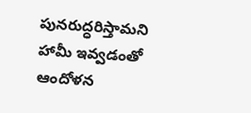పునరుద్ధరిస్తామని హామీ ఇవ్వడంతో ఆందోళన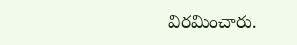విరమించారు.